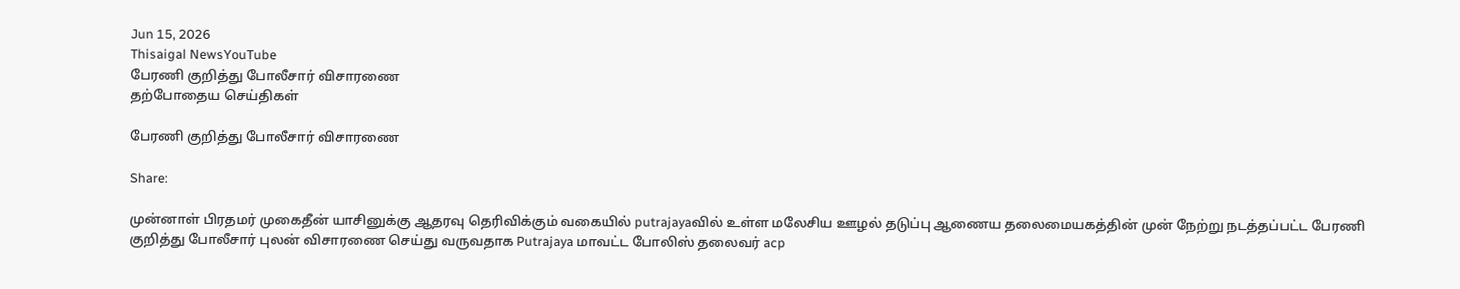Jun 15, 2026
Thisaigal NewsYouTube
பேரணி குறித்து போலீசார் விசாரணை
தற்போதைய செய்திகள்

பேரணி குறித்து போலீசார் விசாரணை

Share:

முன்னாள் பிரதமர் முகைதீன் யாசினுக்கு ஆதரவு தெரிவிக்கும் வகையில் putrajayaவில் உள்ள மலேசிய ஊழல் தடுப்பு ஆணைய தலைமையகத்தின் முன் நேற்று நடத்தப்பட்ட பேரணி குறித்து போலீசார் புலன் விசாரணை செய்து வருவதாக Putrajaya மாவட்ட போலிஸ் தலைவர் acp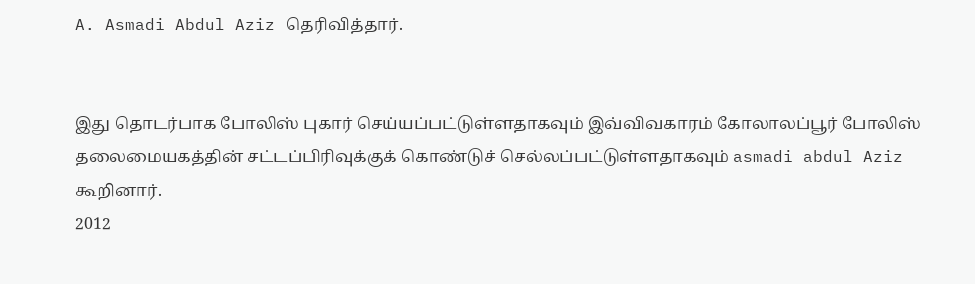A. Asmadi Abdul Aziz தெரிவித்தார்.


இது தொடர்பாக போலிஸ் புகார் செய்யப்பட்டுள்ளதாகவும் இவ்விவகாரம் கோலாலப்பூர் போலிஸ் தலைமையகத்தின் சட்டப்பிரிவுக்குக் கொண்டுச் செல்லப்பட்டுள்ளதாகவும் asmadi abdul Aziz கூறினார்.
2012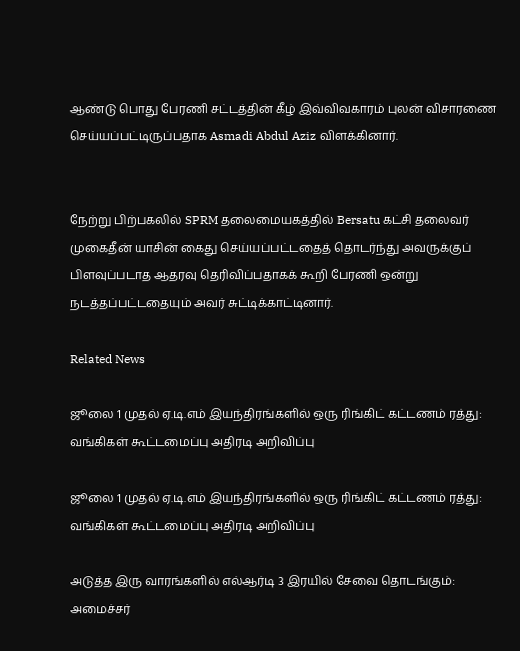ஆண்டு பொது பேரணி சட்டத்தின் கீழ் இவ்விவகாரம் புலன் விசாரணை செய்யப்பட்டிருப்பதாக Asmadi Abdul Aziz விளக்கினார்.


நேற்று பிற்பகலில் SPRM தலைமையகத்தில் Bersatu கட்சி தலைவர் முகைதீன் யாசின் கைது செய்யப்பட்டதைத் தொடர்ந்து அவருக்குப் பிளவுப்படாத ஆதரவு தெரிவிப்பதாகக் கூறி பேரணி ஒன்று நடத்தப்பட்டதையும் அவர் சுட்டிக்காட்டினார்.

Related News

ஜூலை 1 முதல் ஏ.டி.எம் இயந்திரங்களில் ஒரு ரிங்கிட் கட்டணம் ரத்து: வங்கிகள் கூட்டமைப்பு அதிரடி அறிவிப்பு

ஜூலை 1 முதல் ஏ.டி.எம் இயந்திரங்களில் ஒரு ரிங்கிட் கட்டணம் ரத்து: வங்கிகள் கூட்டமைப்பு அதிரடி அறிவிப்பு

அடுத்த இரு வாரங்களில் எல்ஆர்டி 3 இரயில் சேவை தொடங்கும்: அமைச்சர்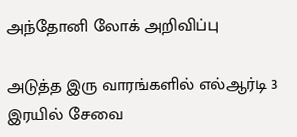அந்தோனி லோக் அறிவிப்பு

அடுத்த இரு வாரங்களில் எல்ஆர்டி 3 இரயில் சேவை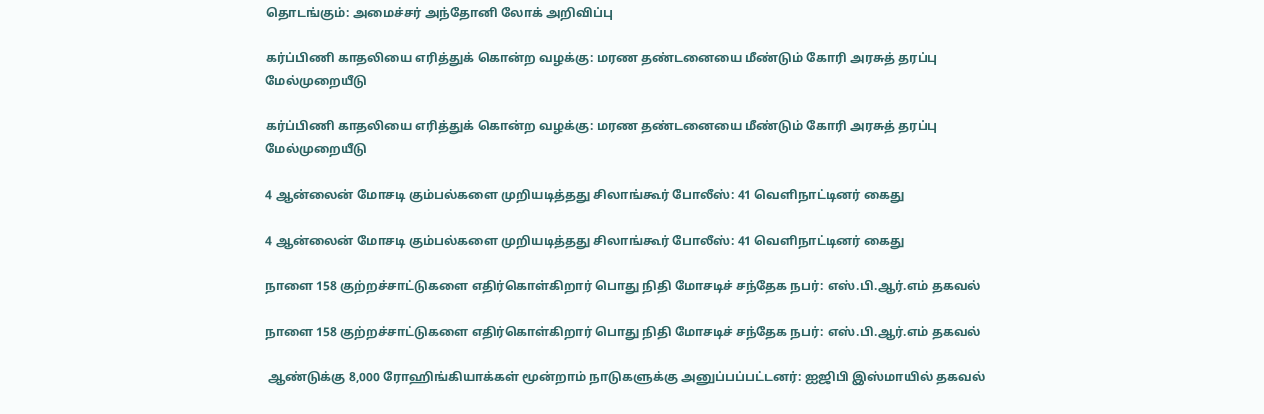தொடங்கும்: அமைச்சர் அந்தோனி லோக் அறிவிப்பு

கர்ப்பிணி காதலியை எரித்துக் கொன்ற வழக்கு: மரண தண்டனையை மீண்டும் கோரி அரசுத் தரப்பு மேல்முறையீடு

கர்ப்பிணி காதலியை எரித்துக் கொன்ற வழக்கு: மரண தண்டனையை மீண்டும் கோரி அரசுத் தரப்பு மேல்முறையீடு

4 ஆன்லைன் மோசடி கும்பல்களை முறியடித்தது சிலாங்கூர் போலீஸ்: 41 வெளிநாட்டினர் கைது

4 ஆன்லைன் மோசடி கும்பல்களை முறியடித்தது சிலாங்கூர் போலீஸ்: 41 வெளிநாட்டினர் கைது

நாளை 158 குற்றச்சாட்டுகளை எதிர்கொள்கிறார் பொது நிதி மோசடிச் சந்தேக நபர்: எஸ்.பி.ஆர்.எம் தகவல்

நாளை 158 குற்றச்சாட்டுகளை எதிர்கொள்கிறார் பொது நிதி மோசடிச் சந்தேக நபர்: எஸ்.பி.ஆர்.எம் தகவல்

 ஆண்டுக்கு 8,000 ரோஹிங்கியாக்கள் மூன்றாம் நாடுகளுக்கு அனுப்பப்பட்டனர்: ஐஜிபி இஸ்மாயில் தகவல்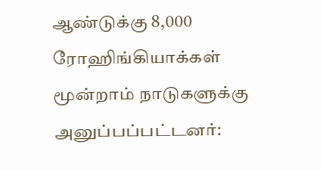ஆண்டுக்கு 8,000 ரோஹிங்கியாக்கள் மூன்றாம் நாடுகளுக்கு அனுப்பப்பட்டனர்: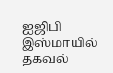ஐஜிபி இஸ்மாயில் தகவல்